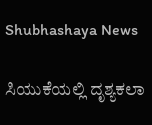Shubhashaya News

ಸಿಯುಕೆಯಲ್ಲಿ ದೃಶ್ಯಕಲಾ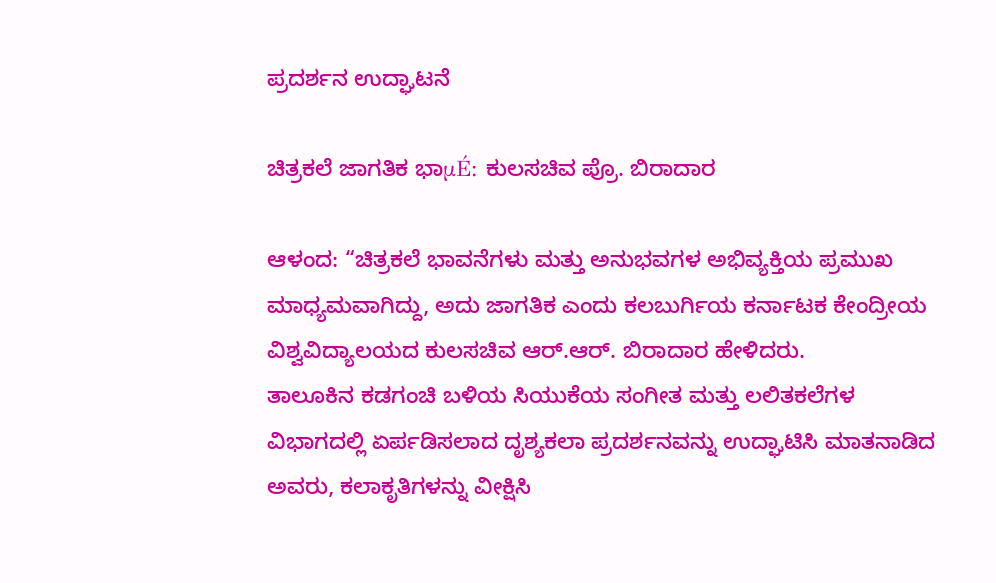ಪ್ರದರ್ಶನ ಉದ್ಘಾಟನೆ

ಚಿತ್ರಕಲೆ ಜಾಗತಿಕ ಭಾμÉ: ಕುಲಸಚಿವ ಪ್ರೊ. ಬಿರಾದಾರ

ಆಳಂದ: “ಚಿತ್ರಕಲೆ ಭಾವನೆಗಳು ಮತ್ತು ಅನುಭವಗಳ ಅಭಿವ್ಯಕ್ತಿಯ ಪ್ರಮುಖ ಮಾಧ್ಯಮವಾಗಿದ್ದು, ಅದು ಜಾಗತಿಕ ಎಂದು ಕಲಬುರ್ಗಿಯ ಕರ್ನಾಟಕ ಕೇಂದ್ರೀಯ ವಿಶ್ವವಿದ್ಯಾಲಯದ ಕುಲಸಚಿವ ಆರ್.ಆರ್. ಬಿರಾದಾರ ಹೇಳಿದರು.
ತಾಲೂಕಿನ ಕಡಗಂಚಿ ಬಳಿಯ ಸಿಯುಕೆಯ ಸಂಗೀತ ಮತ್ತು ಲಲಿತಕಲೆಗಳ ವಿಭಾಗದಲ್ಲಿ ಏರ್ಪಡಿಸಲಾದ ದೃಶ್ಯಕಲಾ ಪ್ರದರ್ಶನವನ್ನು ಉದ್ಘಾಟಿಸಿ ಮಾತನಾಡಿದ ಅವರು, ಕಲಾಕೃತಿಗಳನ್ನು ವೀಕ್ಷಿಸಿ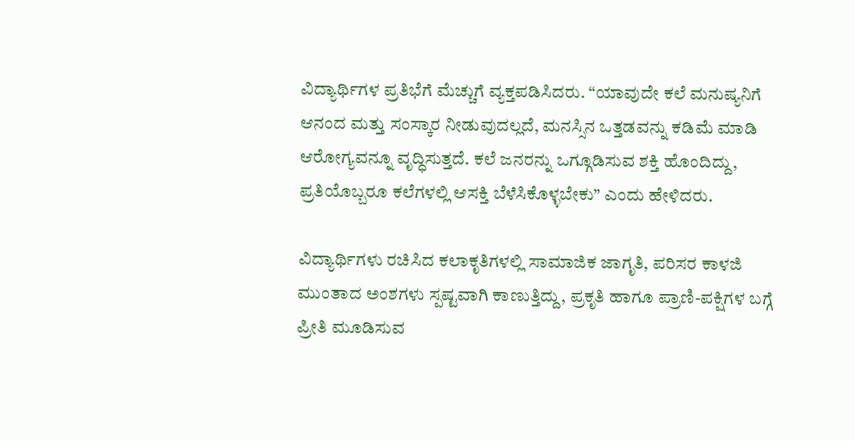ವಿದ್ಯಾರ್ಥಿಗಳ ಪ್ರತಿಭೆಗೆ ಮೆಚ್ಚುಗೆ ವ್ಯಕ್ತಪಡಿಸಿದರು. “ಯಾವುದೇ ಕಲೆ ಮನುಷ್ಯನಿಗೆ ಆನಂದ ಮತ್ತು ಸಂಸ್ಕಾರ ನೀಡುವುದಲ್ಲದೆ, ಮನಸ್ಸಿನ ಒತ್ತಡವನ್ನು ಕಡಿಮೆ ಮಾಡಿ ಆರೋಗ್ಯವನ್ನೂ ವೃದ್ಧಿಸುತ್ತದೆ. ಕಲೆ ಜನರನ್ನು ಒಗ್ಗೂಡಿಸುವ ಶಕ್ತಿ ಹೊಂದಿದ್ದು, ಪ್ರತಿಯೊಬ್ಬರೂ ಕಲೆಗಳಲ್ಲಿ ಆಸಕ್ತಿ ಬೆಳೆಸಿಕೊಳ್ಳಬೇಕು” ಎಂದು ಹೇಳಿದರು.

ವಿದ್ಯಾರ್ಥಿಗಳು ರಚಿಸಿದ ಕಲಾಕೃತಿಗಳಲ್ಲಿ ಸಾಮಾಜಿಕ ಜಾಗೃತಿ, ಪರಿಸರ ಕಾಳಜಿ ಮುಂತಾದ ಅಂಶಗಳು ಸ್ಪಷ್ಟವಾಗಿ ಕಾಣುತ್ತಿದ್ದು, ಪ್ರಕೃತಿ ಹಾಗೂ ಪ್ರಾಣಿ-ಪಕ್ಷಿಗಳ ಬಗ್ಗೆ ಪ್ರೀತಿ ಮೂಡಿಸುವ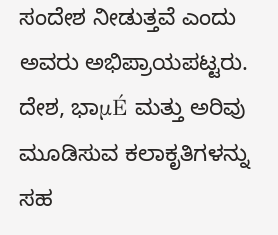ಸಂದೇಶ ನೀಡುತ್ತವೆ ಎಂದು ಅವರು ಅಭಿಪ್ರಾಯಪಟ್ಟರು. ದೇಶ, ಭಾμÉ ಮತ್ತು ಅರಿವು ಮೂಡಿಸುವ ಕಲಾಕೃತಿಗಳನ್ನು ಸಹ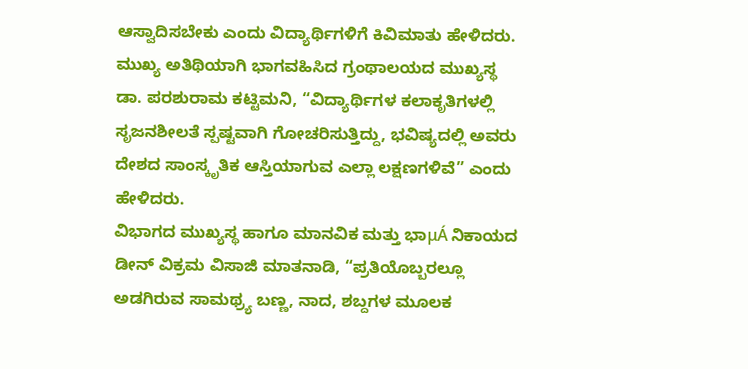ಆಸ್ವಾದಿಸಬೇಕು ಎಂದು ವಿದ್ಯಾರ್ಥಿಗಳಿಗೆ ಕಿವಿಮಾತು ಹೇಳಿದರು.
ಮುಖ್ಯ ಅತಿಥಿಯಾಗಿ ಭಾಗವಹಿಸಿದ ಗ್ರಂಥಾಲಯದ ಮುಖ್ಯಸ್ಥ ಡಾ. ಪರಶುರಾಮ ಕಟ್ಟಿಮನಿ, “ವಿದ್ಯಾರ್ಥಿಗಳ ಕಲಾಕೃತಿಗಳಲ್ಲಿ ಸೃಜನಶೀಲತೆ ಸ್ಪಷ್ಟವಾಗಿ ಗೋಚರಿಸುತ್ತಿದ್ದು, ಭವಿಷ್ಯದಲ್ಲಿ ಅವರು ದೇಶದ ಸಾಂಸ್ಕೃತಿಕ ಆಸ್ತಿಯಾಗುವ ಎಲ್ಲಾ ಲಕ್ಷಣಗಳಿವೆ” ಎಂದು ಹೇಳಿದರು.
ವಿಭಾಗದ ಮುಖ್ಯಸ್ಥ ಹಾಗೂ ಮಾನವಿಕ ಮತ್ತು ಭಾμÁ ನಿಕಾಯದ ಡೀನ್ ವಿಕ್ರಮ ವಿಸಾಜಿ ಮಾತನಾಡಿ, “ಪ್ರತಿಯೊಬ್ಬರಲ್ಲೂ ಅಡಗಿರುವ ಸಾಮಥ್ರ್ಯ ಬಣ್ಣ, ನಾದ, ಶಬ್ದಗಳ ಮೂಲಕ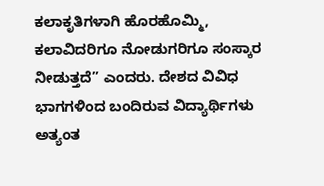ಕಲಾಕೃತಿಗಳಾಗಿ ಹೊರಹೊಮ್ಮಿ, ಕಲಾವಿದರಿಗೂ ನೋಡುಗರಿಗೂ ಸಂಸ್ಕಾರ ನೀಡುತ್ತದೆ” ಎಂದರು. ದೇಶದ ವಿವಿಧ ಭಾಗಗಳಿಂದ ಬಂದಿರುವ ವಿದ್ಯಾರ್ಥಿಗಳು ಅತ್ಯಂತ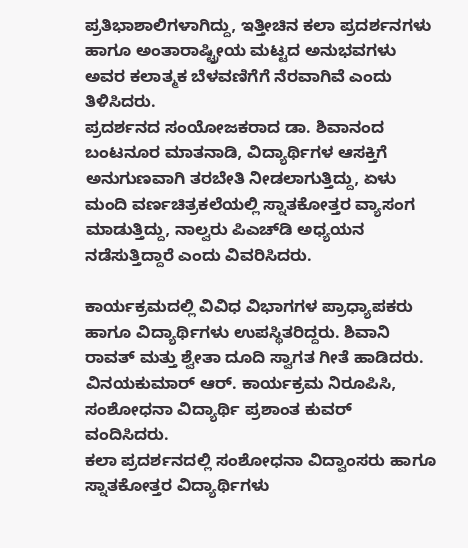ಪ್ರತಿಭಾಶಾಲಿಗಳಾಗಿದ್ದು, ಇತ್ತೀಚಿನ ಕಲಾ ಪ್ರದರ್ಶನಗಳು ಹಾಗೂ ಅಂತಾರಾಷ್ಟ್ರೀಯ ಮಟ್ಟದ ಅನುಭವಗಳು ಅವರ ಕಲಾತ್ಮಕ ಬೆಳವಣಿಗೆಗೆ ನೆರವಾಗಿವೆ ಎಂದು ತಿಳಿಸಿದರು.
ಪ್ರದರ್ಶನದ ಸಂಯೋಜಕರಾದ ಡಾ. ಶಿವಾನಂದ ಬಂಟನೂರ ಮಾತನಾಡಿ, ವಿದ್ಯಾರ್ಥಿಗಳ ಆಸಕ್ತಿಗೆ ಅನುಗುಣವಾಗಿ ತರಬೇತಿ ನೀಡಲಾಗುತ್ತಿದ್ದು, ಏಳು ಮಂದಿ ವರ್ಣಚಿತ್ರಕಲೆಯಲ್ಲಿ ಸ್ನಾತಕೋತ್ತರ ವ್ಯಾಸಂಗ ಮಾಡುತ್ತಿದ್ದು, ನಾಲ್ವರು ಪಿಎಚ್‍ಡಿ ಅಧ್ಯಯನ ನಡೆಸುತ್ತಿದ್ದಾರೆ ಎಂದು ವಿವರಿಸಿದರು.

ಕಾರ್ಯಕ್ರಮದಲ್ಲಿ ವಿವಿಧ ವಿಭಾಗಗಳ ಪ್ರಾಧ್ಯಾಪಕರು ಹಾಗೂ ವಿದ್ಯಾರ್ಥಿಗಳು ಉಪಸ್ಥಿತರಿದ್ದರು. ಶಿವಾನಿ ರಾವತ್ ಮತ್ತು ಶ್ವೇತಾ ದೂದಿ ಸ್ವಾಗತ ಗೀತೆ ಹಾಡಿದರು. ವಿನಯಕುಮಾರ್ ಆರ್. ಕಾರ್ಯಕ್ರಮ ನಿರೂಪಿಸಿ, ಸಂಶೋಧನಾ ವಿದ್ಯಾರ್ಥಿ ಪ್ರಶಾಂತ ಕುವರ್ ವಂದಿಸಿದರು.
ಕಲಾ ಪ್ರದರ್ಶನದಲ್ಲಿ ಸಂಶೋಧನಾ ವಿದ್ವಾಂಸರು ಹಾಗೂ ಸ್ನಾತಕೋತ್ತರ ವಿದ್ಯಾರ್ಥಿಗಳು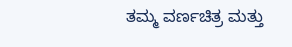ತಮ್ಮ ವರ್ಣಚಿತ್ರ ಮತ್ತು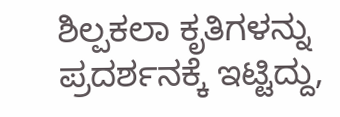ಶಿಲ್ಪಕಲಾ ಕೃತಿಗಳನ್ನು ಪ್ರದರ್ಶನಕ್ಕೆ ಇಟ್ಟಿದ್ದು,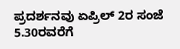ಪ್ರದರ್ಶನವು ಏಪ್ರಿಲ್ 2ರ ಸಂಜೆ 5.30ರವರೆಗೆ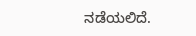ನಡೆಯಲಿದೆ.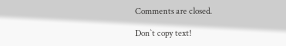Comments are closed.

Don`t copy text!